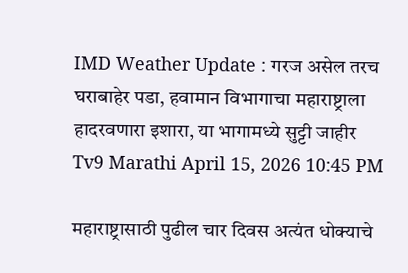IMD Weather Update : गरज असेल तरच घराबाहेर पडा, हवामान विभागाचा महाराष्ट्राला हादरवणारा इशारा, या भागामध्ये सुट्टी जाहीर
Tv9 Marathi April 15, 2026 10:45 PM

महाराष्ट्रासाठी पुढील चार दिवस अत्यंत धोक्याचे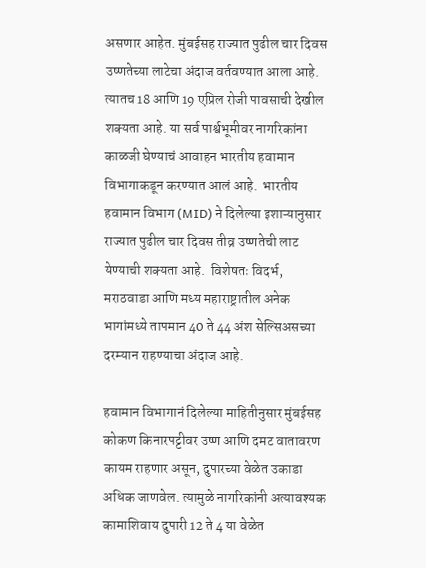असणार आहेत. मुंबईसह राज्यात पुढील चार दिवस उष्णतेच्या लाटेचा अंदाज वर्तवण्यात आला आहे. त्यातच 18 आणि 19 एप्रिल रोजी पावसाची देखील शक्यता आहे. या सर्व पार्श्वभूमीवर नागरिकांना काळजी घेण्याचं आवाहन भारतीय हवामान विभागाकडून करण्यात आलं आहे.  भारतीय हवामान विभाग (MID) ने दिलेल्या इशाऱ्यानुसार  राज्यात पुढील चार दिवस तीव्र उष्णतेची लाट येण्याची शक्यता आहे.  विशेषतः विदर्भ, मराठवाडा आणि मध्य महाराष्ट्रातील अनेक भागांमध्ये तापमान 40 ते 44 अंश सेल्सिअसच्या दरम्यान राहण्याचा अंदाज आहे.

हवामान विभागानं दिलेल्या माहितीनुसार मुंबईसह कोकण किनारपट्टीवर उष्ण आणि दमट वातावरण कायम राहणार असून, दुपारच्या वेळेत उकाडा अधिक जाणवेल. त्यामुळे नागरिकांनी अत्यावश्यक कामाशिवाय दुपारी 12 ते 4 या वेळेत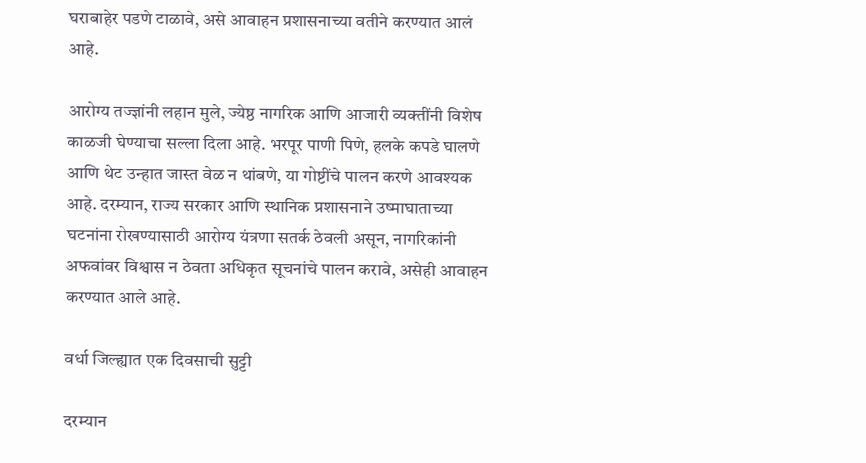घराबाहेर पडणे टाळावे, असे आवाहन प्रशासनाच्या वतीने करण्यात आलं आहे.

आरोग्य तज्ज्ञांनी लहान मुले, ज्येष्ठ नागरिक आणि आजारी व्यक्तींनी विशेष काळजी घेण्याचा सल्ला दिला आहे. भरपूर पाणी पिणे, हलके कपडे घालणे आणि थेट उन्हात जास्त वेळ न थांबणे, या गोष्टींचे पालन करणे आवश्यक आहे. दरम्यान, राज्य सरकार आणि स्थानिक प्रशासनाने उष्माघाताच्या घटनांना रोखण्यासाठी आरोग्य यंत्रणा सतर्क ठेवली असून, नागरिकांनी अफवांवर विश्वास न ठेवता अधिकृत सूचनांचे पालन करावे, असेही आवाहन करण्यात आले आहे.

वर्धा जिल्ह्यात एक दिवसाची सुट्टी

दरम्यान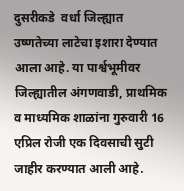दुसरीकडे  वर्धा जिल्ह्यात उष्णतेच्या लाटेचा इशारा देण्यात आला आहे. या पार्श्वभूमीवर  जिल्ह्यातील अंगणवाडी, प्राथमिक व माध्यमिक शाळांना गुरुवारी 16 एप्रिल रोजी एक दिवसाची सुटी जाहीर करण्यात आली आहे.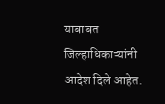याबाबत जिल्हाधिकाऱ्यांनी आदेश दिले आहेत.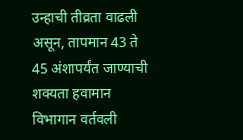उन्हाची तीव्रता वाढली असून, तापमान 43 ते 45 अंशापर्यंत जाण्याची शक्यता हवामान विभागान वर्तवली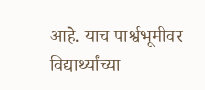आहे. याच पार्श्वभूमीवर  विद्यार्थ्यांच्या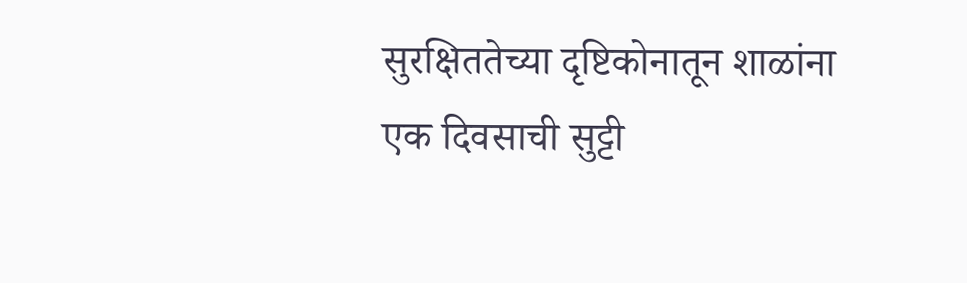सुरक्षिततेच्या दृष्टिकोनातून शाळांना एक दिवसाची सुट्टी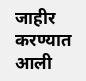जाहीर करण्यात आली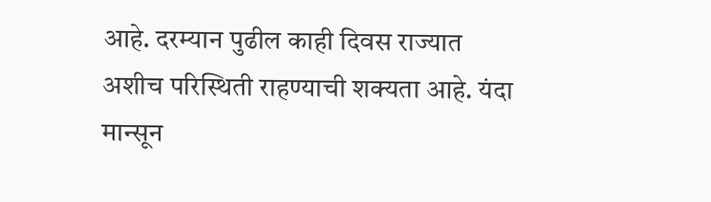आहे. दरम्यान पुढील काही दिवस राज्यात अशीच परिस्थिती राहण्याची शक्यता आहे. यंदा मान्सून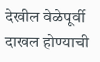देखील वेळेपूर्वी दाखल होण्याची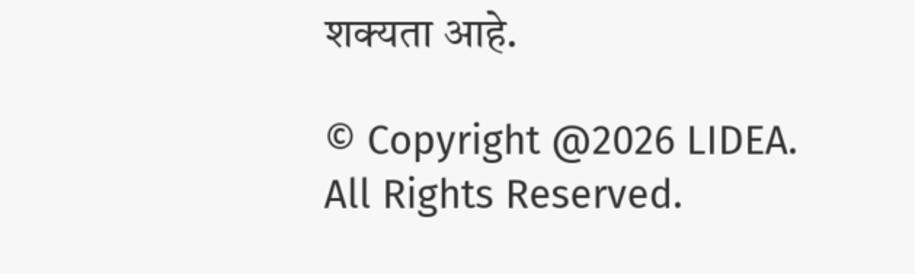शक्यता आहे.

© Copyright @2026 LIDEA. All Rights Reserved.